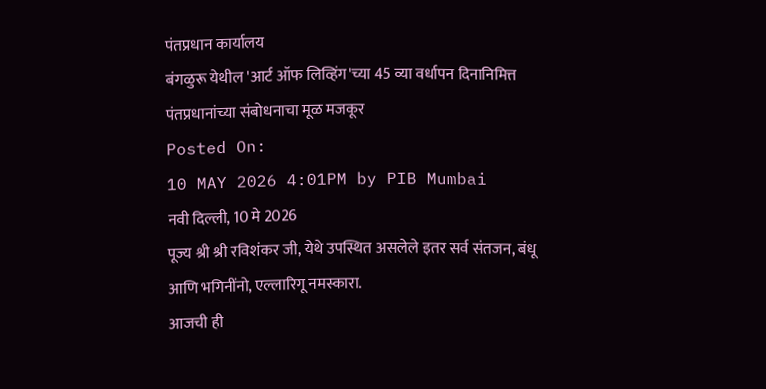पंतप्रधान कार्यालय
बंगळुरू येथील 'आर्ट ऑफ लिव्हिंग'च्या 45 व्या वर्धापन दिनानिमित्त पंतप्रधानांच्या संबोधनाचा मूळ मजकूर
Posted On:
10 MAY 2026 4:01PM by PIB Mumbai
नवी दिल्ली, 10 मे 2026
पूज्य श्री श्री रविशंकर जी, येथे उपस्थित असलेले इतर सर्व संतजन, बंधू आणि भगिनींनो, एल्लारिगू नमस्कारा.
आजची ही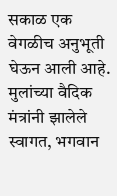सकाळ एक वेगळीच अनुभूती घेऊन आली आहे. मुलांच्या वैदिक मंत्रांनी झालेले स्वागत, भगवान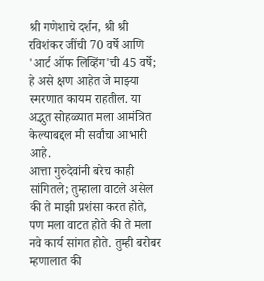श्री गणेशाचे दर्शन, श्री श्री रविशंकर जींची 70 वर्षे आणि 'आर्ट ऑफ लिव्हिंग'ची 45 वर्षे; हे असे क्षण आहेत जे माझ्या स्मरणात कायम राहतील. या अद्भुत सोहळ्यात मला आमंत्रित केल्याबद्दल मी सर्वांचा आभारी आहे.
आत्ता गुरुदेवांनी बरेच काही सांगितले; तुम्हाला वाटले असेल की ते माझी प्रशंसा करत होते, पण मला वाटत होते की ते मला नवे कार्य सांगत होते. तुम्ही बरोबर म्हणालात की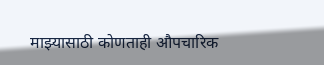माझ्यासाठी कोणताही औपचारिक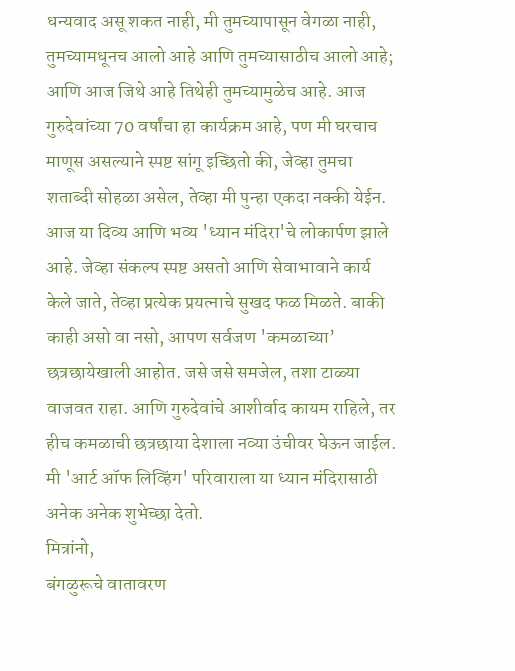धन्यवाद असू शकत नाही, मी तुमच्यापासून वेगळा नाही, तुमच्यामधूनच आलो आहे आणि तुमच्यासाठीच आलो आहे; आणि आज जिथे आहे तिथेही तुमच्यामुळेच आहे. आज गुरुदेवांच्या 70 वर्षांचा हा कार्यक्रम आहे, पण मी घरचाच माणूस असल्याने स्पष्ट सांगू इच्छितो की, जेव्हा तुमचा शताब्दी सोहळा असेल, तेव्हा मी पुन्हा एकदा नक्की येईन.
आज या दिव्य आणि भव्य 'ध्यान मंदिरा'चे लोकार्पण झाले आहे. जेव्हा संकल्प स्पष्ट असतो आणि सेवाभावाने कार्य केले जाते, तेव्हा प्रत्येक प्रयत्नाचे सुखद फळ मिळते. बाकी काही असो वा नसो, आपण सर्वजण 'कमळाच्या’ छत्रछायेखाली आहोत. जसे जसे समजेल, तशा टाळ्या वाजवत राहा. आणि गुरुदेवांचे आशीर्वाद कायम राहिले, तर हीच कमळाची छत्रछाया देशाला नव्या उंचीवर घेऊन जाईल. मी 'आर्ट ऑफ लिव्हिंग' परिवाराला या ध्यान मंदिरासाठी अनेक अनेक शुभेच्छा देतो.
मित्रांनो,
बंगळुरूचे वातावरण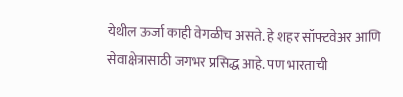येथील ऊर्जा काही वेगळीच असते. हे शहर सॉफ्टवेअर आणि सेवाक्षेत्रासाठी जगभर प्रसिद्ध आहे. पण भारताची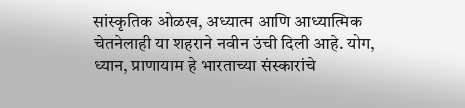सांस्कृतिक ओळख, अध्यात्म आणि आध्यात्मिक चेतनेलाही या शहराने नवीन उंची दिली आहे. योग, ध्यान, प्राणायाम हे भारताच्या संस्कारांचे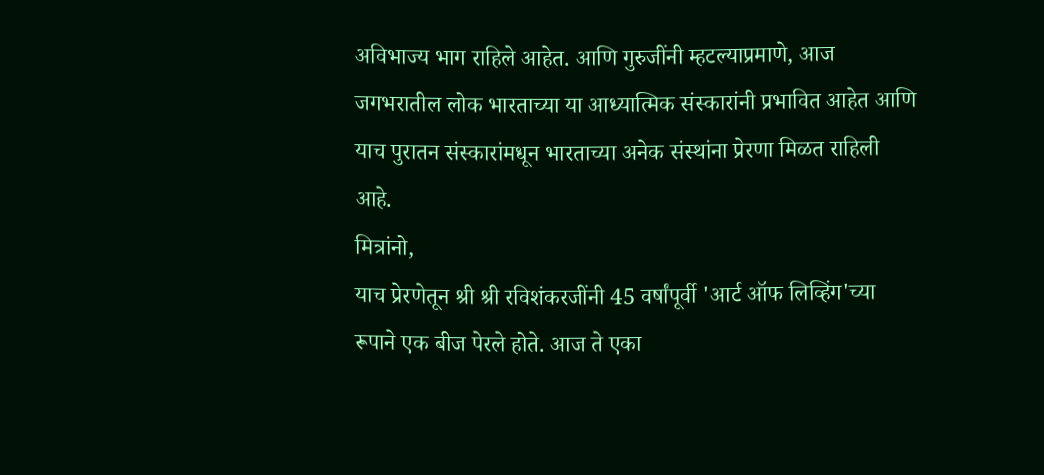अविभाज्य भाग राहिले आहेत. आणि गुरुजींनी म्हटल्याप्रमाणे, आज जगभरातील लोक भारताच्या या आध्यात्मिक संस्कारांनी प्रभावित आहेत आणि याच पुरातन संस्कारांमधून भारताच्या अनेक संस्थांना प्रेरणा मिळत राहिली आहे.
मित्रांनो,
याच प्रेरणेतून श्री श्री रविशंकरजींनी 45 वर्षांपूर्वी 'आर्ट ऑफ लिव्हिंग'च्या रूपाने एक बीज पेरले होते. आज ते एका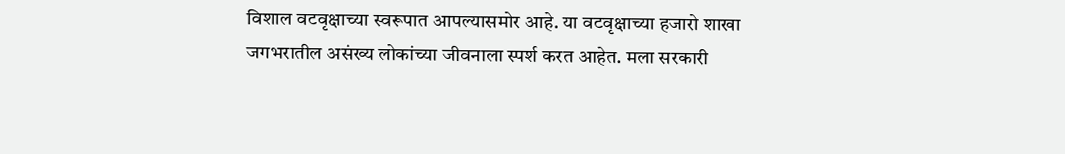विशाल वटवृक्षाच्या स्वरूपात आपल्यासमोर आहे. या वटवृक्षाच्या हजारो शाखा जगभरातील असंख्य लोकांच्या जीवनाला स्पर्श करत आहेत. मला सरकारी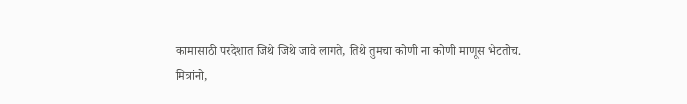कामासाठी परदेशात जिथे जिथे जावे लागते, तिथे तुमचा कोणी ना कोणी माणूस भेटतोच.
मित्रांनो,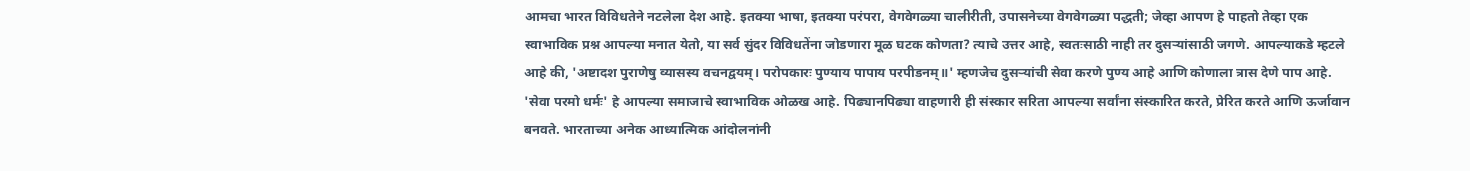आमचा भारत विविधतेने नटलेला देश आहे. इतक्या भाषा, इतक्या परंपरा, वेगवेगळ्या चालीरीती, उपासनेच्या वेगवेगळ्या पद्धती; जेव्हा आपण हे पाहतो तेव्हा एक स्वाभाविक प्रश्न आपल्या मनात येतो, या सर्व सुंदर विविधतेंना जोडणारा मूळ घटक कोणता? त्याचे उत्तर आहे, स्वतःसाठी नाही तर दुसऱ्यांसाठी जगणे. आपल्याकडे म्हटले आहे की, 'अष्टादश पुराणेषु व्यासस्य वचनद्वयम्। परोपकारः पुण्याय पापाय परपीडनम्॥' म्हणजेच दुसऱ्यांची सेवा करणे पुण्य आहे आणि कोणाला त्रास देणे पाप आहे. 'सेवा परमो धर्मः' हे आपल्या समाजाचे स्वाभाविक ओळख आहे. पिढ्यानपिढ्या वाहणारी ही संस्कार सरिता आपल्या सर्वांना संस्कारित करते, प्रेरित करते आणि ऊर्जावान बनवते. भारताच्या अनेक आध्यात्मिक आंदोलनांनी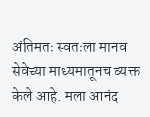अंतिमतः स्वतःला मानव सेवेच्या माध्यमातूनच व्यक्त केले आहे. मला आनंद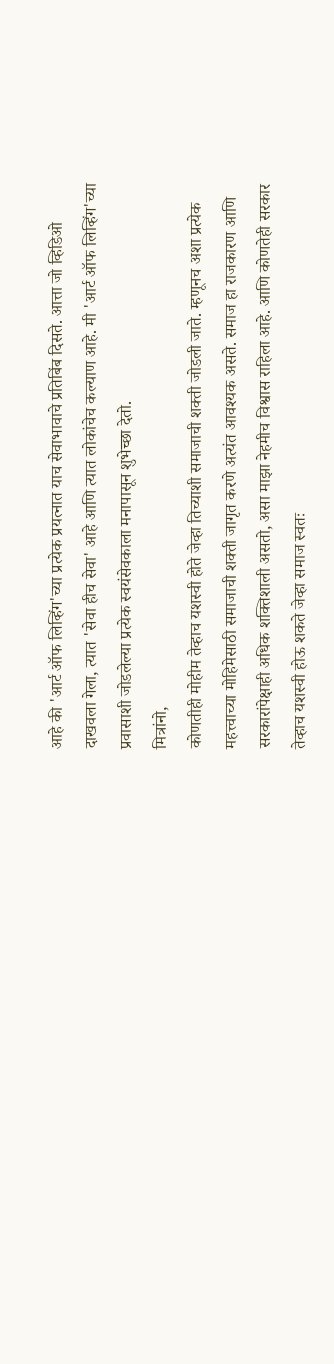आहे की 'आर्ट ऑफ लिव्हिंग'च्या प्रत्येक प्रयत्नात याच सेवाभावाचे प्रतिबिंब दिसते. आत्ता जो व्हिडिओ दाखवला गेला, त्यात 'सेवा हीच सेवा' आहे आणि त्यात लोकांचेच कल्याण आहे. मी 'आर्ट ऑफ लिव्हिंग'च्या प्रवासाशी जोडलेल्या प्रत्येक स्वयंसेवकाला मनापासून शुभेच्छा देतो.
मित्रांनो,
कोणतीही मोहीम तेव्हाच यशस्वी होते जेव्हा तिच्याशी समाजाची शक्ती जोडली जाते. म्हणूनच अशा प्रत्येक महत्त्वाच्या मोहिमेसाठी समाजाची शक्ती जागृत करणे अत्यंत आवश्यक असते. समाज हा राजकारण आणि सरकारांपेक्षाही अधिक शक्तिशाली असतो, असा माझा नेहमीच विश्वास राहिला आहे. आणि कोणतेही सरकार तेव्हाच यशस्वी होऊ शकते जेव्हा समाज स्वतः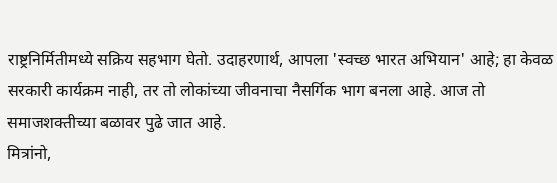राष्ट्रनिर्मितीमध्ये सक्रिय सहभाग घेतो. उदाहरणार्थ, आपला 'स्वच्छ भारत अभियान' आहे; हा केवळ सरकारी कार्यक्रम नाही, तर तो लोकांच्या जीवनाचा नैसर्गिक भाग बनला आहे. आज तो समाजशक्तीच्या बळावर पुढे जात आहे.
मित्रांनो,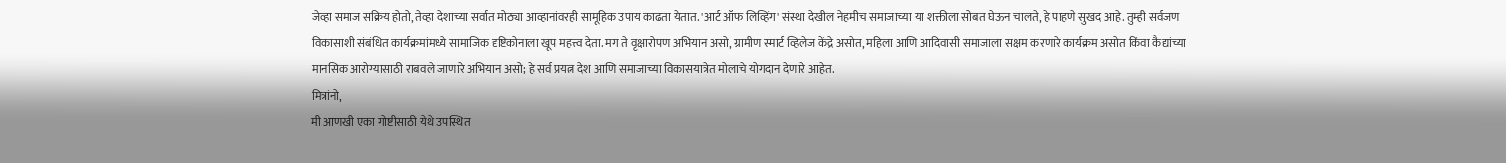जेव्हा समाज सक्रिय होतो, तेव्हा देशाच्या सर्वात मोठ्या आव्हानांवरही सामूहिक उपाय काढता येतात. 'आर्ट ऑफ लिव्हिंग' संस्था देखील नेहमीच समाजाच्या या शक्तीला सोबत घेऊन चालते, हे पाहणे सुखद आहे. तुम्ही सर्वजण विकासाशी संबंधित कार्यक्रमांमध्ये सामाजिक दृष्टिकोनाला खूप महत्त्व देता. मग ते वृक्षारोपण अभियान असो, ग्रामीण स्मार्ट व्हिलेज केंद्रे असोत, महिला आणि आदिवासी समाजाला सक्षम करणारे कार्यक्रम असोत किंवा कैद्यांच्या मानसिक आरोग्यासाठी राबवले जाणारे अभियान असो; हे सर्व प्रयत्न देश आणि समाजाच्या विकासयात्रेत मोलाचे योगदान देणारे आहेत.
मित्रांनो,
मी आणखी एका गोष्टीसाठी येथे उपस्थित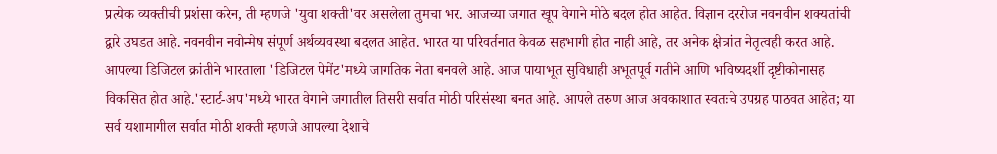प्रत्येक व्यक्तीची प्रशंसा करेन, ती म्हणजे 'युवा शक्ती'वर असलेला तुमचा भर. आजच्या जगात खूप वेगाने मोठे बदल होत आहेत. विज्ञान दररोज नवनवीन शक्यतांची द्वारे उघडत आहे. नवनवीन नवोन्मेष संपूर्ण अर्थव्यवस्था बदलत आहेत. भारत या परिवर्तनात केवळ सहभागी होत नाही आहे, तर अनेक क्षेत्रांत नेतृत्वही करत आहे. आपल्या डिजिटल क्रांतीने भारताला 'डिजिटल पेमेंट'मध्ये जागतिक नेता बनवले आहे. आज पायाभूत सुविधाही अभूतपूर्व गतीने आणि भविष्यदर्शी दृष्टीकोनासह विकसित होत आहे.'स्टार्ट-अप'मध्ये भारत वेगाने जगातील तिसरी सर्वात मोठी परिसंस्था बनत आहे. आपले तरुण आज अवकाशात स्वतःचे उपग्रह पाठवत आहेत; या सर्व यशामागील सर्वात मोठी शक्ती म्हणजे आपल्या देशाचे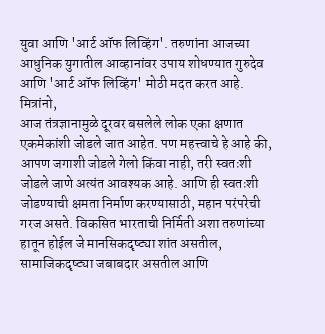युवा आणि 'आर्ट ऑफ लिव्हिंग'. तरुणांना आजच्या आधुनिक युगातील आव्हानांवर उपाय शोधण्यात गुरुदेव आणि 'आर्ट ऑफ लिव्हिंग' मोठी मदत करत आहे.
मित्रांनो,
आज तंत्रज्ञानामुळे दूरवर बसलेले लोक एका क्षणात एकमेकांशी जोडले जात आहेत. पण महत्त्वाचे हे आहे की, आपण जगाशी जोडले गेलो किंवा नाही, तरी स्वतःशी जोडले जाणे अत्यंत आवश्यक आहे. आणि ही स्वतःशी जोडण्याची क्षमता निर्माण करण्यासाठी, महान परंपरेची गरज असते. विकसित भारताची निर्मिती अशा तरुणांच्या हातून होईल जे मानसिकदृष्ट्या शांत असतील, सामाजिकदृष्ट्या जबाबदार असतील आणि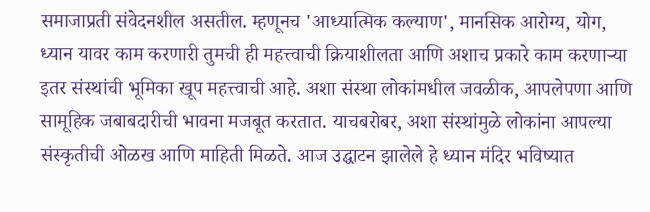समाजाप्रती संवेदनशील असतील. म्हणूनच 'आध्यात्मिक कल्याण', मानसिक आरोग्य, योग, ध्यान यावर काम करणारी तुमची ही महत्त्वाची क्रियाशीलता आणि अशाच प्रकारे काम करणाऱ्या इतर संस्थांची भूमिका खूप महत्त्वाची आहे. अशा संस्था लोकांमधील जवळीक, आपलेपणा आणि सामूहिक जबाबदारीची भावना मजबूत करतात. याचबरोबर, अशा संस्थांमुळे लोकांना आपल्या संस्कृतीची ओळख आणि माहिती मिळते. आज उद्घाटन झालेले हे ध्यान मंदिर भविष्यात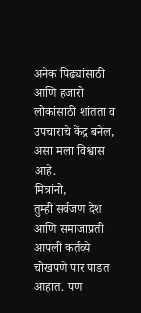अनेक पिढ्यांसाठी आणि हजारो लोकांसाठी शांतता व उपचाराचे केंद्र बनेल, असा मला विश्वास आहे.
मित्रांनो,
तुम्ही सर्वजण देश आणि समाजाप्रती आपली कर्तव्ये चोखपणे पार पाडत आहात. पण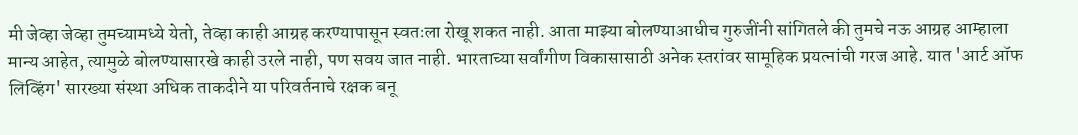मी जेव्हा जेव्हा तुमच्यामध्ये येतो, तेव्हा काही आग्रह करण्यापासून स्वतःला रोखू शकत नाही. आता माझ्या बोलण्याआधीच गुरुजींनी सांगितले की तुमचे नऊ आग्रह आम्हाला मान्य आहेत, त्यामुळे बोलण्यासारखे काही उरले नाही, पण सवय जात नाही. भारताच्या सर्वांगीण विकासासाठी अनेक स्तरांवर सामूहिक प्रयत्नांची गरज आहे. यात 'आर्ट ऑफ लिव्हिंग' सारख्या संस्था अधिक ताकदीने या परिवर्तनाचे रक्षक बनू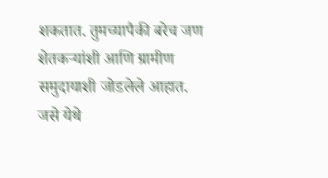शकतात. तुमच्यापैकी बरेच जण शेतकऱ्यांशी आणि ग्रामीण समुदायाशी जोडलेले आहात. जसे येथे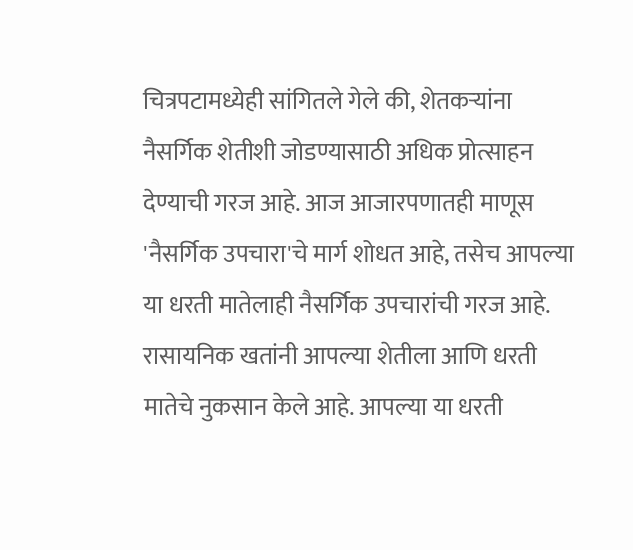चित्रपटामध्येही सांगितले गेले की, शेतकऱ्यांना नैसर्गिक शेतीशी जोडण्यासाठी अधिक प्रोत्साहन देण्याची गरज आहे. आज आजारपणातही माणूस 'नैसर्गिक उपचारा'चे मार्ग शोधत आहे, तसेच आपल्या या धरती मातेलाही नैसर्गिक उपचारांची गरज आहे. रासायनिक खतांनी आपल्या शेतीला आणि धरती मातेचे नुकसान केले आहे. आपल्या या धरती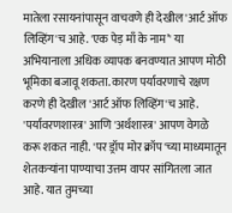मातेला रसायनांपासून वाचवणे ही देखील 'आर्ट ऑफ लिव्हिंग'च आहे. 'एक पेड़ माँ के नाम’' या अभियानाला अधिक व्यापक बनवण्यात आपण मोठी भूमिका बजावू शकता. कारण पर्यावरणाचे रक्षण करणे ही देखील 'आर्ट ऑफ लिव्हिंग'च आहे. 'पर्यावरणशास्त्र' आणि 'अर्थशास्त्र' आपण वेगळे करू शकत नाही. 'पर ड्रॉप मोर क्रॉप'च्या माध्यमातून शेतकऱ्यांना पाण्याचा उत्तम वापर सांगितला जात आहे. यात तुमच्या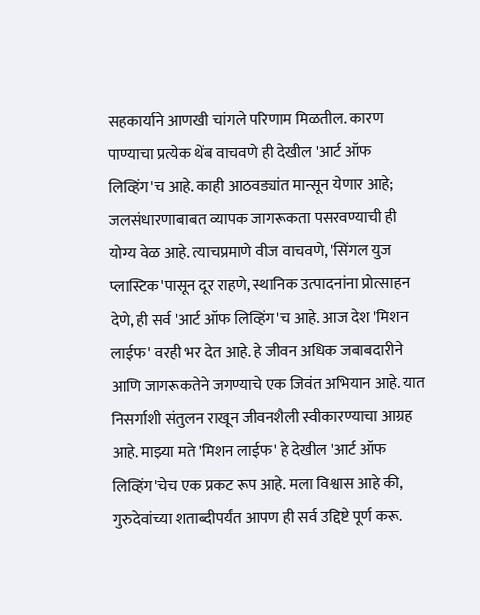सहकार्याने आणखी चांगले परिणाम मिळतील. कारण पाण्याचा प्रत्येक थेंब वाचवणे ही देखील 'आर्ट ऑफ लिव्हिंग'च आहे. काही आठवड्यांत मान्सून येणार आहे; जलसंधारणाबाबत व्यापक जागरूकता पसरवण्याची ही योग्य वेळ आहे. त्याचप्रमाणे वीज वाचवणे, 'सिंगल युज प्लास्टिक'पासून दूर राहणे, स्थानिक उत्पादनांना प्रोत्साहन देणे, ही सर्व 'आर्ट ऑफ लिव्हिंग'च आहे. आज देश 'मिशन लाईफ' वरही भर देत आहे. हे जीवन अधिक जबाबदारीने आणि जागरूकतेने जगण्याचे एक जिवंत अभियान आहे. यात निसर्गाशी संतुलन राखून जीवनशैली स्वीकारण्याचा आग्रह आहे. माझ्या मते 'मिशन लाईफ' हे देखील 'आर्ट ऑफ लिव्हिंग'चेच एक प्रकट रूप आहे. मला विश्वास आहे की, गुरुदेवांच्या शताब्दीपर्यंत आपण ही सर्व उद्दिष्टे पूर्ण करू.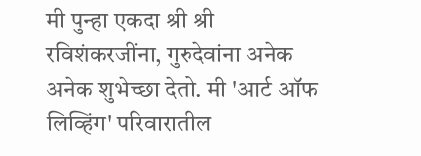मी पुन्हा एकदा श्री श्री रविशंकरजींना, गुरुदेवांना अनेक अनेक शुभेच्छा देतो. मी 'आर्ट ऑफ लिव्हिंग' परिवारातील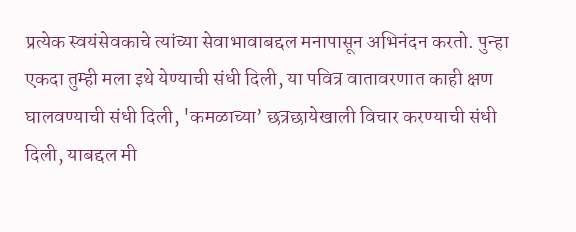प्रत्येक स्वयंसेवकाचे त्यांच्या सेवाभावाबद्दल मनापासून अभिनंदन करतो. पुन्हा एकदा तुम्ही मला इथे येण्याची संधी दिली, या पवित्र वातावरणात काही क्षण घालवण्याची संधी दिली, 'कमळाच्या’ छत्रछायेखाली विचार करण्याची संधी दिली, याबद्दल मी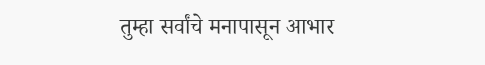तुम्हा सर्वांचे मनापासून आभार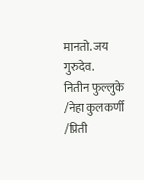मानतो. जय गुरुदेव.
नितीन फुल्लुके /नेहा कुलकर्णी /प्रिती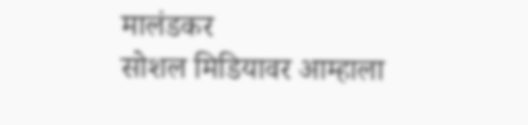मालंडकर
सोशल मिडियावर आम्हाला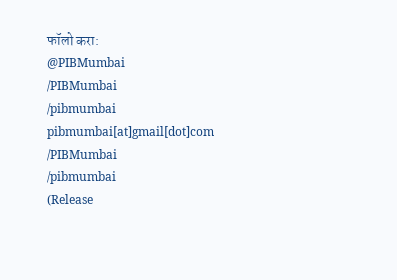फॉलो करा:
@PIBMumbai
/PIBMumbai
/pibmumbai
pibmumbai[at]gmail[dot]com
/PIBMumbai
/pibmumbai
(Release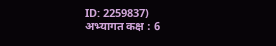ID: 2259837)
अभ्यागत कक्ष : 6